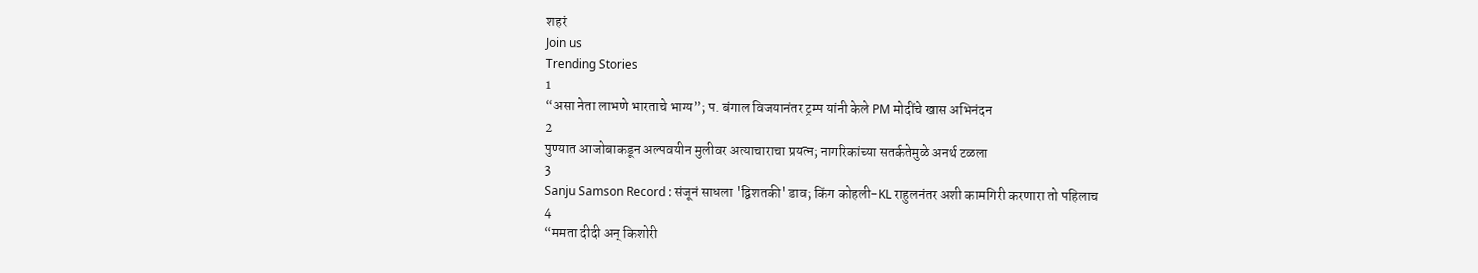शहरं
Join us
Trending Stories
1
“असा नेता लाभणे भारताचे भाग्य”; प. बंगाल विजयानंतर ट्रम्प यांनी केले PM मोदींचे खास अभिनंदन
2
पुण्यात आजोबाकडून अल्पवयीन मुलीवर अत्याचाराचा प्रयत्न; नागरिकांच्या सतर्कतेमुळे अनर्थ टळला
3
Sanju Samson Record : संजूनं साधला 'द्विशतकी' डाव; किंग कोहली-KL राहुलनंतर अशी कामगिरी करणारा तो पहिलाच
4
“ममता दीदी अन् किशोरी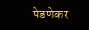पेडणेकर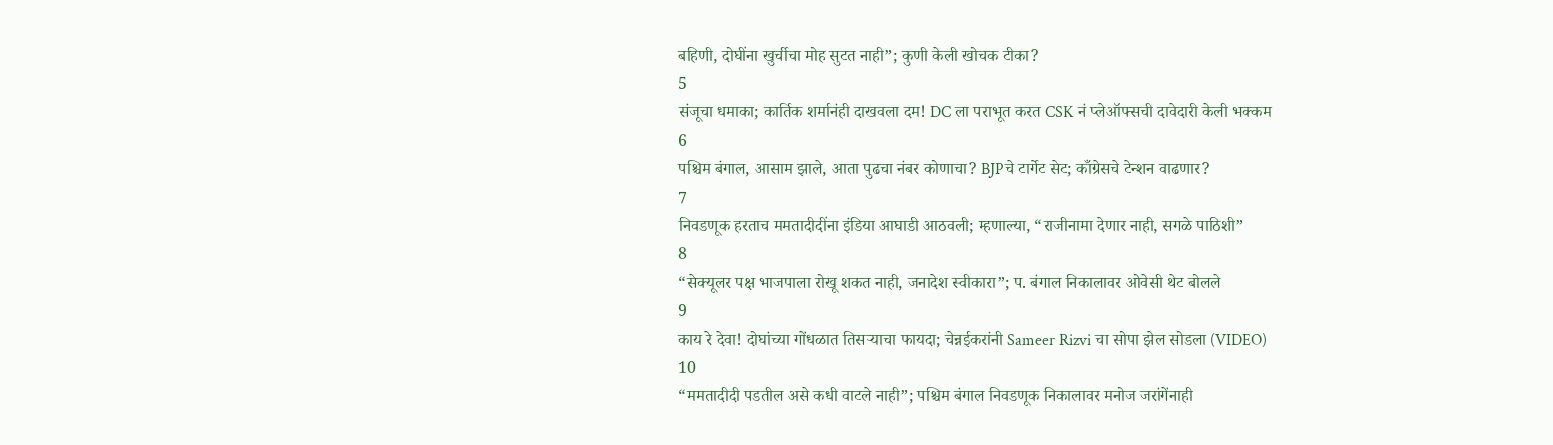बहिणी, दोघींना खुर्चीचा मोह सुटत नाही”; कुणी केली खोचक टीका?
5
संजूचा धमाका; कार्तिक शर्मानंही दाखवला दम! DC ला पराभूत करत CSK नं प्लेऑफ्सची दावेदारी केली भक्कम
6
पश्चिम बंगाल, आसाम झाले, आता पुढचा नंबर कोणाचा? BJPचे टार्गेट सेट; काँग्रेसचे टेन्शन वाढणार?
7
निवडणूक हरताच ममतादीदींना इंडिया आघाडी आठवली; म्हणाल्या, “राजीनामा देणार नाही, सगळे पाठिशी”
8
“सेक्यूलर पक्ष भाजपाला रोखू शकत नाही, जनादेश स्वीकारा”; प. बंगाल निकालावर ओवेसी थेट बोलले
9
काय रे देवा! दोघांच्या गोंधळात तिसऱ्याचा फायदा; चेन्नईकरांनी Sameer Rizvi चा सोपा झेल सोडला (VIDEO)
10
“ममतादीदी पडतील असे कधी वाटले नाही”; पश्चिम बंगाल निवडणूक निकालावर मनोज जरांगेंनाही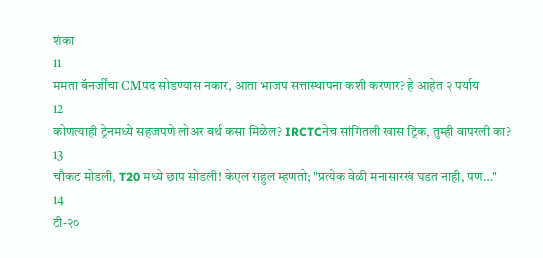शंका
11
ममता बॅनर्जींचा CMपद सोडण्यास नकार, आता भाजप सत्तास्थापना कशी करणार? हे आहेत २ पर्याय
12
कोणत्याही ट्रेनमध्ये सहजपणे लोअर बर्थ कसा मिळेल? IRCTCनेच सांगितली खास ट्रिक, तुम्ही वापरली का?
13
चौकट मोडली, T20 मध्ये छाप सोडली! केएल राहुल म्हणतो; "प्रत्येक वेळी मनासारखं घडत नाही, पण…"
14
टी-२०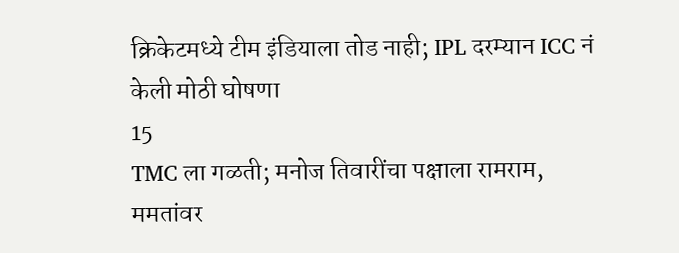क्रिकेटमध्ये टीम इंडियाला तोड नाही; IPL दरम्यान ICC नं केली मोठी घोषणा
15
TMC ला गळती; मनोज तिवारींचा पक्षाला रामराम, ममतांवर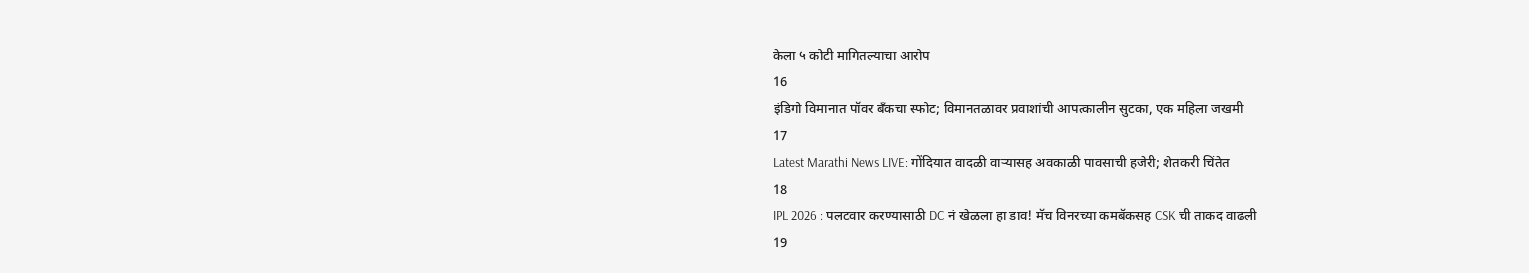केला ५ कोटी मागितल्याचा आरोप
16
इंडिगो विमानात पॉवर बँकचा स्फोट; विमानतळावर प्रवाशांची आपत्कालीन सुटका, एक महिला जखमी
17
Latest Marathi News LIVE: गोंदियात वादळी वाऱ्यासह अवकाळी पावसाची हजेरी; शेतकरी चिंतेत
18
IPL 2026 : पलटवार करण्यासाठी DC नं खेळला हा डाव! मॅच विनरच्या कमबॅकसह CSK ची ताकद वाढली
19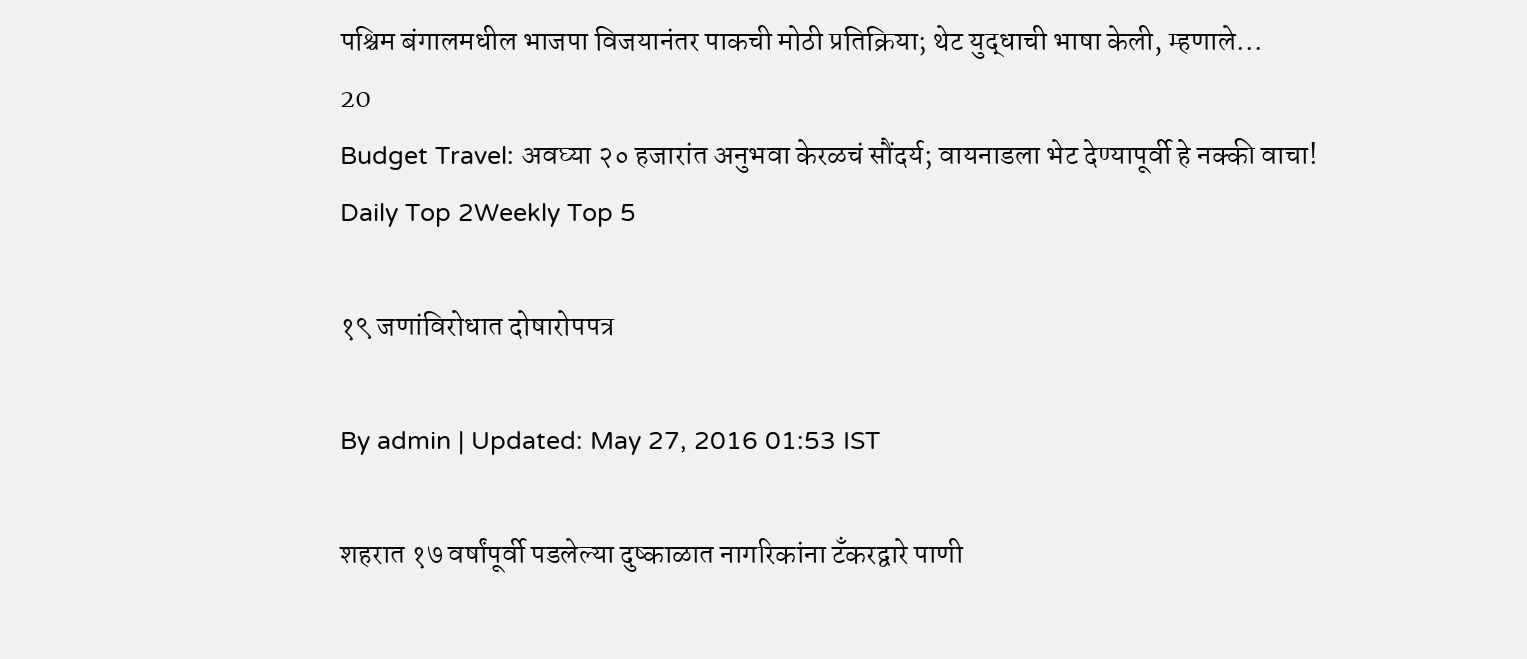पश्चिम बंगालमधील भाजपा विजयानंतर पाकची मोठी प्रतिक्रिया; थेट युद्धाची भाषा केली, म्हणाले...
20
Budget Travel: अवघ्या २० हजारांत अनुभवा केरळचं सौंदर्य; वायनाडला भेट देण्यापूर्वी हे नक्की वाचा!
Daily Top 2Weekly Top 5

१९ जणांविरोधात दोषारोपपत्र

By admin | Updated: May 27, 2016 01:53 IST

शहरात १७ वर्षांपूर्वी पडलेल्या दुष्काळात नागरिकांना टँकरद्वारे पाणी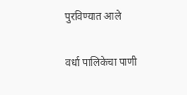पुरविण्यात आले

वर्धा पालिकेचा पाणी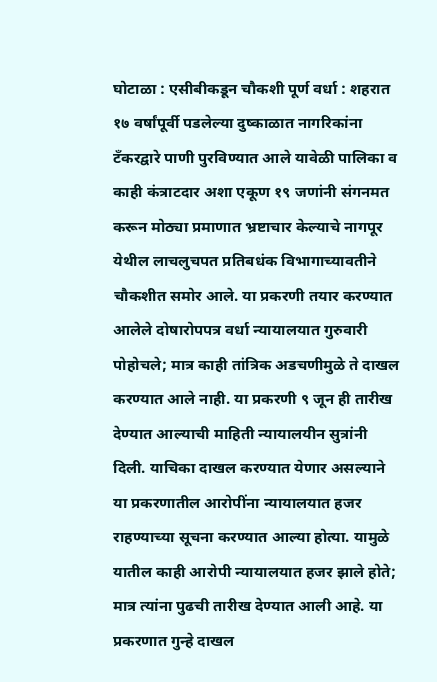घोटाळा : एसीबीकडून चौकशी पूर्ण वर्धा : शहरात १७ वर्षांपूर्वी पडलेल्या दुष्काळात नागरिकांना टँकरद्वारे पाणी पुरविण्यात आले यावेळी पालिका व काही कंत्राटदार अशा एकूण १९ जणांनी संगनमत करून मोठ्या प्रमाणात भ्रष्टाचार केल्याचे नागपूर येथील लाचलुचपत प्रतिबधंक विभागाच्यावतीने चौकशीत समोर आले. या प्रकरणी तयार करण्यात आलेले दोषारोपपत्र वर्धा न्यायालयात गुरुवारी पोहोचले; मात्र काही तांत्रिक अडचणीमुळे ते दाखल करण्यात आले नाही. या प्रकरणी ९ जून ही तारीख देण्यात आल्याची माहिती न्यायालयीन सुत्रांनी दिली. याचिका दाखल करण्यात येणार असल्याने या प्रकरणातील आरोपींना न्यायालयात हजर राहण्याच्या सूचना करण्यात आल्या होत्या. यामुळे यातील काही आरोपी न्यायालयात हजर झाले होते; मात्र त्यांना पुढची तारीख देण्यात आली आहे. या प्रकरणात गुन्हे दाखल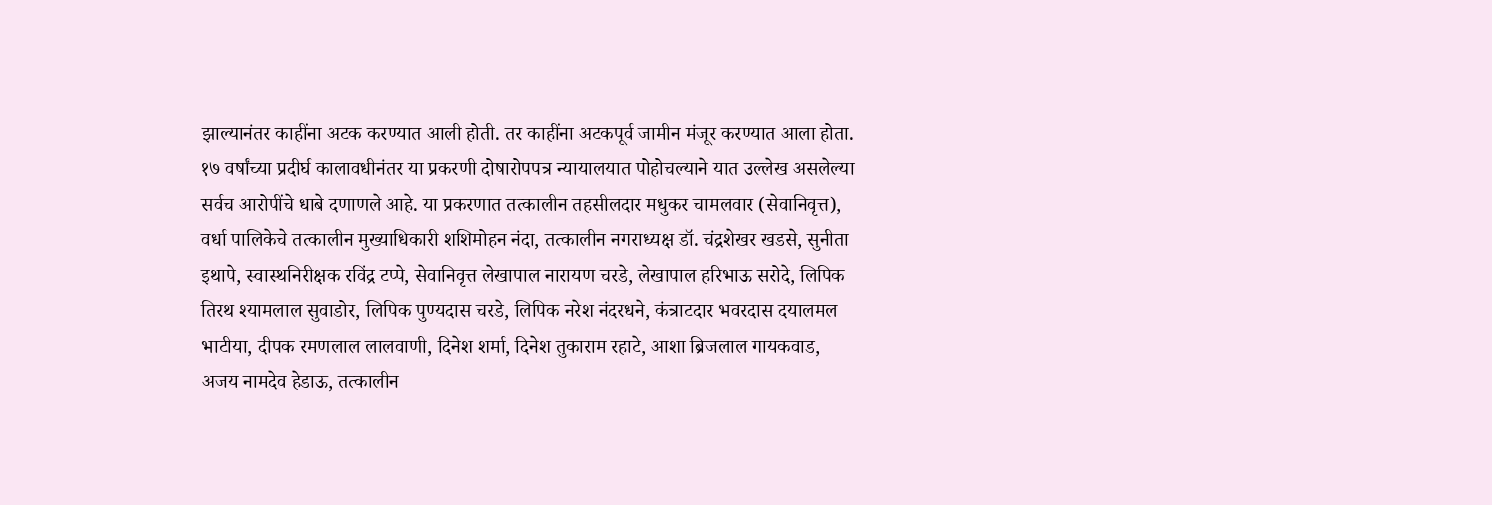झाल्यानंतर काहींना अटक करण्यात आली होती. तर काहींना अटकपूर्व जामीन मंजूर करण्यात आला होता. १७ वर्षांच्या प्रदीर्घ कालावधीनंतर या प्रकरणी दोषारोपपत्र न्यायालयात पोहोचल्याने यात उल्लेख असलेल्या सर्वच आरोपींचे धाबे दणाणले आहे. या प्रकरणात तत्कालीन तहसीलदार मधुकर चामलवार (सेवानिवृत्त), वर्धा पालिकेचे तत्कालीन मुख्याधिकारी शशिमोहन नंदा, तत्कालीन नगराध्यक्ष डॉ. चंद्रशेखर खडसे, सुनीता इथापे, स्वास्थनिरीक्षक रविंद्र टप्पे, सेवानिवृत्त लेखापाल नारायण चरडे, लेखापाल हरिभाऊ सरोदे, लिपिक तिरथ श्यामलाल सुवाडोर, लिपिक पुण्यदास चरडे, लिपिक नरेश नंदरधने, कंत्राटदार भवरदास दयालमल भाटीया, दीपक रमणलाल लालवाणी, दिनेश शर्मा, दिनेश तुकाराम रहाटे, आशा ब्रिजलाल गायकवाड, अजय नामदेव हेडाऊ, तत्कालीन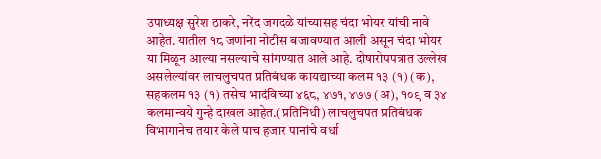उपाध्यक्ष सुरेश ठाकरे, नरेंद जगदळे यांच्यासह चंदा भोयर यांची नावे आहेत. यातील १८ जणांना नोटीस बजावण्यात आली असून चंदा भोयर या मिळून आल्या नसल्याचे सांगण्यात आले आहे. दोषारोपपत्रात उल्लेख असलेल्यांवर लाचलुचपत प्रतिबंधक कायद्याच्या कलम १३ (१) (क), सहकलम १३ (१) तसेच भादंविच्या ४६८, ४७१, ४७७ (अ), १०९ व ३४ कलमान्वये गुन्हे दाखल आहेत.(प्रतिनिधी) लाचलुचपत प्रतिबंधक विभागानेच तयार केले पाच हजार पानांचे वर्धा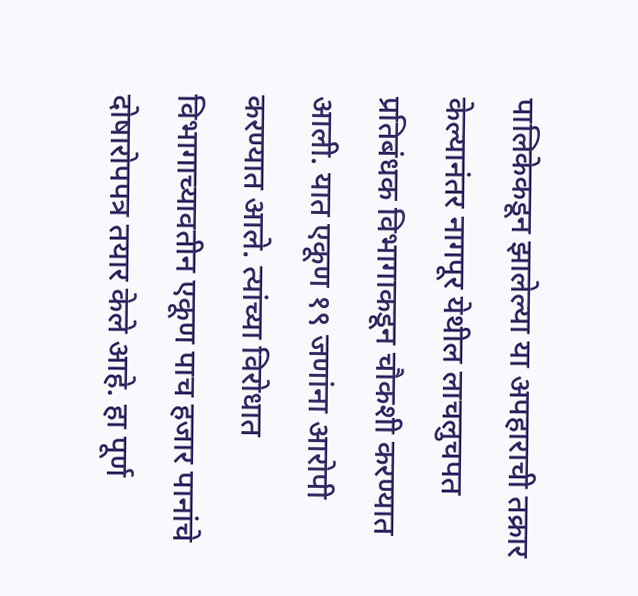पालिकेकडून झालेल्या या अपहाराची तक्रार केल्यानंतर नागपूर येथील लाचलुचपत प्रतिबंधक विभागाकडून चौकशी करण्यात आली. यात एकूण १९ जणांना आरोपी करण्यात आले. त्यांच्या विरोधात विभागाच्यावतीन एकूण पाच हजार पानांचे दोषारोपपत्र तयार केले आहे. हा पूर्ण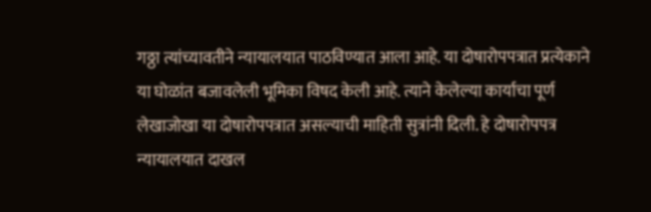गठ्ठा त्यांच्यावतीने न्यायालयात पाठविण्यात आला आहे. या दोषारोपपत्रात प्रत्येकाने या घोळांत बजावलेली भूमिका विषद केली आहे. त्याने केलेल्या कार्याचा पूर्ण लेखाजोखा या दोषारोपपत्रात असल्याची माहिती सुत्रांनी दिली. हे दोषारोपपत्र न्यायालयात दाखल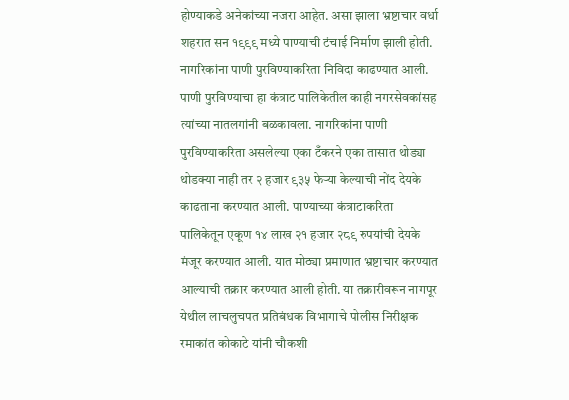होण्याकडे अनेकांच्या नजरा आहेत. असा झाला भ्रष्टाचार वर्धा शहरात सन १९९९ मध्ये पाण्याची टंचाई निर्माण झाली होती. नागरिकांना पाणी पुरविण्याकरिता निविदा काढण्यात आली. पाणी पुरविण्याचा हा कंत्राट पालिकेतील काही नगरसेवकांसह त्यांच्या नातलगांनी बळकावला. नागरिकांना पाणी पुरविण्याकरिता असलेल्या एका टँकरने एका तासात थोड्या थोडक्या नाही तर २ हजार ९३५ फेऱ्या केल्याची नोंद देयके काढताना करण्यात आली. पाण्याच्या कंत्राटाकरिता पालिकेतून एकूण १४ लाख २१ हजार २८९ रुपयांची देयके मंजूर करण्यात आली. यात मोठ्या प्रमाणात भ्रष्टाचार करण्यात आल्याची तक्रार करण्यात आली होती. या तक्रारीवरून नागपूर येथील लाचलुचपत प्रतिबंधक विभागाचे पोलीस निरीक्षक रमाकांत कोकाटे यांनी चौकशी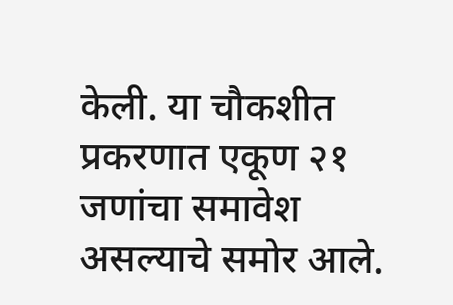केली. या चौकशीत प्रकरणात एकूण २१ जणांचा समावेश असल्याचे समोर आले.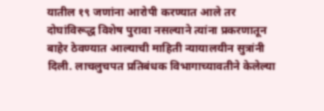यातील १९ जणांना आरोपी करण्यात आले तर दोघांविरूद्ध विशेष पुरावा नसल्याने त्यांना प्रकरणातून बाहेर ठेवण्यात आल्याची माहिती न्यायालयीन सुत्रांनी दिली. लाचलुचपत प्रतिबंधक विभागाच्यावतीने केलेल्या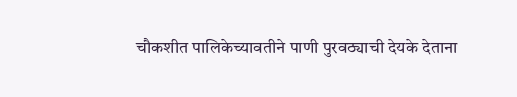चौकशीत पालिकेच्यावतीने पाणी पुरवठ्याची देयके देताना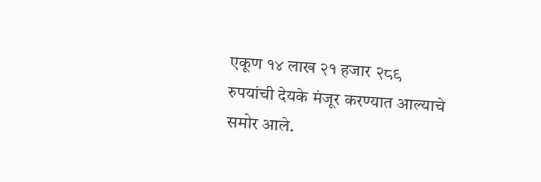एकूण १४ लाख २१ हजार २८९ रुपयांची देयके मंजूर करण्यात आल्याचे समोर आले.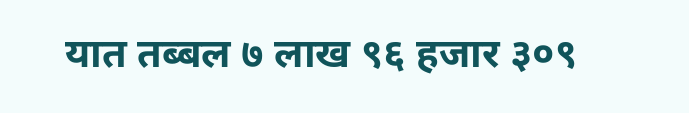यात तब्बल ७ लाख ९६ हजार ३०९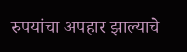रुपयांचा अपहार झाल्याचे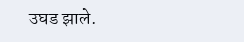उघड झाले.